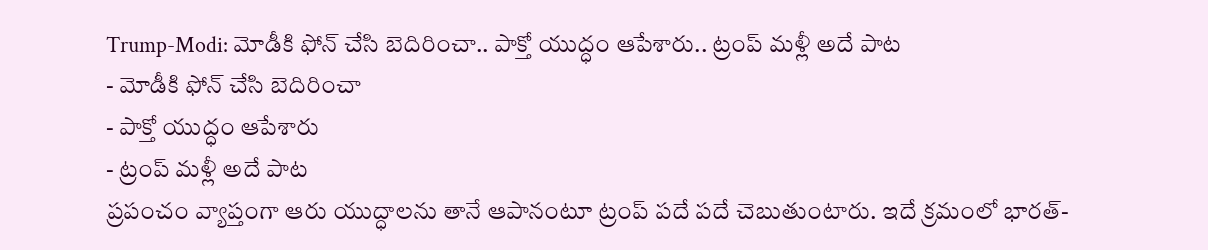Trump-Modi: మోడీకి ఫోన్ చేసి బెదిరించా.. పాక్తో యుద్ధం ఆపేశారు.. ట్రంప్ మళ్లీ అదే పాట
- మోడీకి ఫోన్ చేసి బెదిరించా
- పాక్తో యుద్ధం ఆపేశారు
- ట్రంప్ మళ్లీ అదే పాట
ప్రపంచం వ్యాప్తంగా ఆరు యుద్ధాలను తానే ఆపానంటూ ట్రంప్ పదే పదే చెబుతుంటారు. ఇదే క్రమంలో భారత్-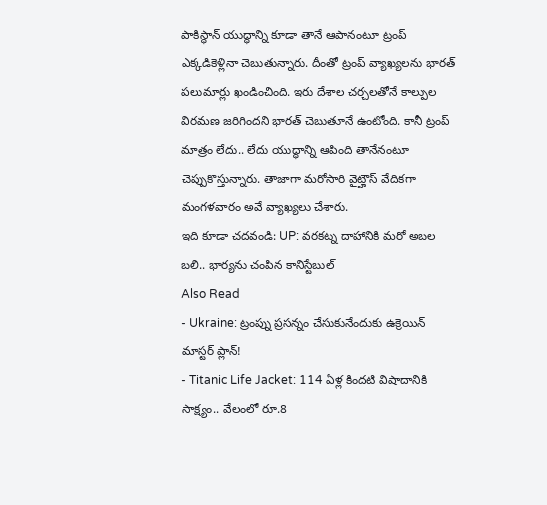పాకిస్థాన్ యుద్ధాన్ని కూడా తానే ఆపానంటూ ట్రంప్ ఎక్కడికెళ్లినా చెబుతున్నారు. దీంతో ట్రంప్ వ్యాఖ్యలను భారత్ పలుమార్లు ఖండించింది. ఇరు దేశాల చర్చలతోనే కాల్పుల విరమణ జరిగిందని భారత్ చెబుతూనే ఉంటోంది. కానీ ట్రంప్ మాత్రం లేదు.. లేదు యుద్ధాన్ని ఆపింది తానేనంటూ చెప్పుకొస్తున్నారు. తాజాగా మరోసారి వైట్హౌస్ వేదికగా మంగళవారం అవే వ్యాఖ్యలు చేశారు.
ఇది కూడా చదవండి: UP: వరకట్న దాహానికి మరో అబల బలి.. భార్యను చంపిన కానిస్టేబుల్
Also Read
- Ukraine: ట్రంప్ను ప్రసన్నం చేసుకునేందుకు ఉక్రెయిన్ మాస్టర్ ప్లాన్!
- Titanic Life Jacket: 114 ఏళ్ల కిందటి విషాదానికి సాక్ష్యం.. వేలంలో రూ.8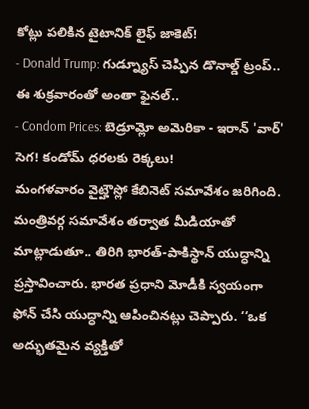కోట్లు పలికిన టైటానిక్ లైఫ్ జాకెట్!
- Donald Trump: గుడ్న్యూస్ చెప్పిన డొనాల్డ్ ట్రంప్.. ఈ శుక్రవారంతో అంతా ఫైనల్..
- Condom Prices: బెడ్రూమ్లో అమెరికా - ఇరాన్ 'వార్' సెగ! కండోమ్ ధరలకు రెక్కలు!
మంగళవారం వైట్హౌస్లో కేబినెట్ సమావేశం జరిగింది. మంత్రివర్గ సమావేశం తర్వాత మీడియాతో మాట్లాడుతూ.. తిరిగి భారత్-పాకిస్థాన్ యుద్ధాన్ని ప్రస్తావించారు. భారత ప్రధాని మోడీకి స్వయంగా ఫోన్ చేసి యుద్ధాన్ని ఆపించినట్లు చెప్పారు. ‘‘ఒక అద్భుతమైన వ్యక్తితో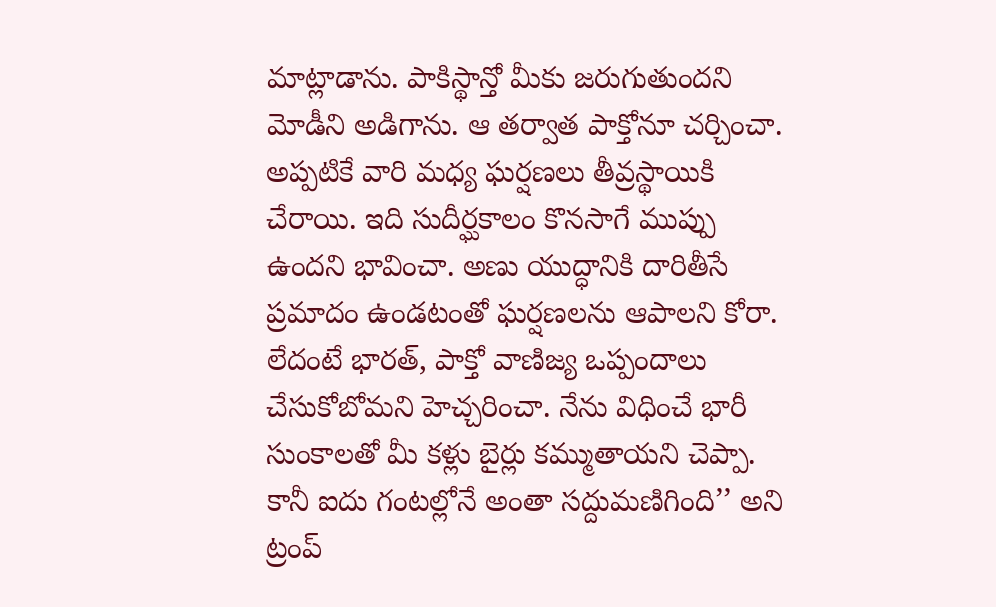మాట్లాడాను. పాకిస్థాన్తో మీకు జరుగుతుందని మోడీని అడిగాను. ఆ తర్వాత పాక్తోనూ చర్చించా. అప్పటికే వారి మధ్య ఘర్షణలు తీవ్రస్థాయికి చేరాయి. ఇది సుదీర్ఘకాలం కొనసాగే ముప్పు ఉందని భావించా. అణు యుద్ధానికి దారితీసే ప్రమాదం ఉండటంతో ఘర్షణలను ఆపాలని కోరా. లేదంటే భారత్, పాక్తో వాణిజ్య ఒప్పందాలు చేసుకోబోమని హెచ్చరించా. నేను విధించే భారీ సుంకాలతో మీ కళ్లు బైర్లు కమ్ముతాయని చెప్పా. కానీ ఐదు గంటల్లోనే అంతా సద్దుమణిగింది’’ అని ట్రంప్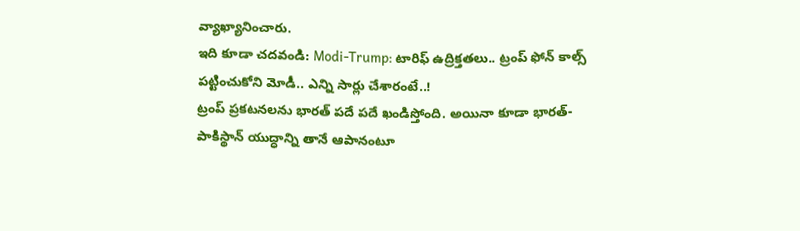వ్యాఖ్యానించారు.
ఇది కూడా చదవండి: Modi-Trump: టారిఫ్ ఉద్రిక్తతలు.. ట్రంప్ ఫోన్ కాల్స్ పట్టించుకోని మోడీ.. ఎన్ని సార్లు చేశారంటే..!
ట్రంప్ ప్రకటనలను భారత్ పదే పదే ఖండిస్తోంది. అయినా కూడా భారత్-పాకిస్థాన్ యుద్ధాన్ని తానే ఆపానంటూ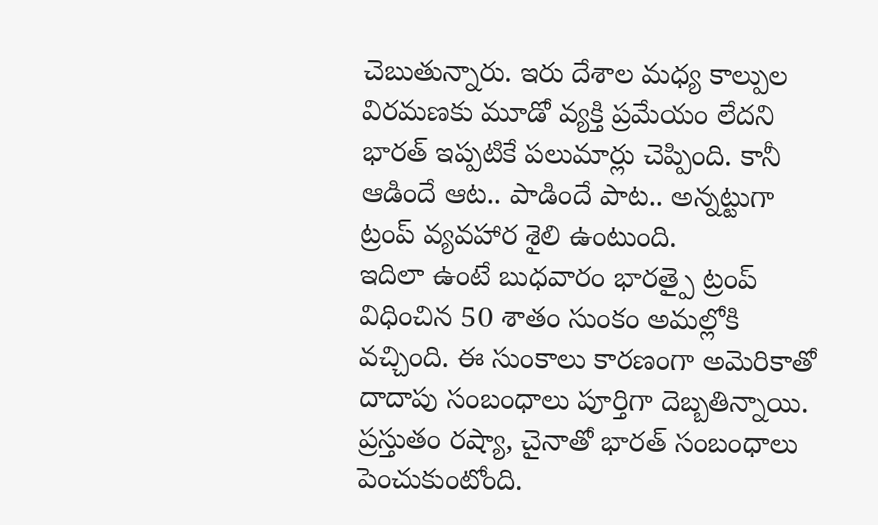చెబుతున్నారు. ఇరు దేశాల మధ్య కాల్పుల విరమణకు మూడో వ్యక్తి ప్రమేయం లేదని భారత్ ఇప్పటికే పలుమార్లు చెప్పింది. కానీ ఆడిందే ఆట.. పాడిందే పాట.. అన్నట్టుగా ట్రంప్ వ్యవహార శైలి ఉంటుంది.
ఇదిలా ఉంటే బుధవారం భారత్పై ట్రంప్ విధించిన 50 శాతం సుంకం అమల్లోకి వచ్చింది. ఈ సుంకాలు కారణంగా అమెరికాతో దాదాపు సంబంధాలు పూర్తిగా దెబ్బతిన్నాయి. ప్రస్తుతం రష్యా, చైనాతో భారత్ సంబంధాలు పెంచుకుంటోంది.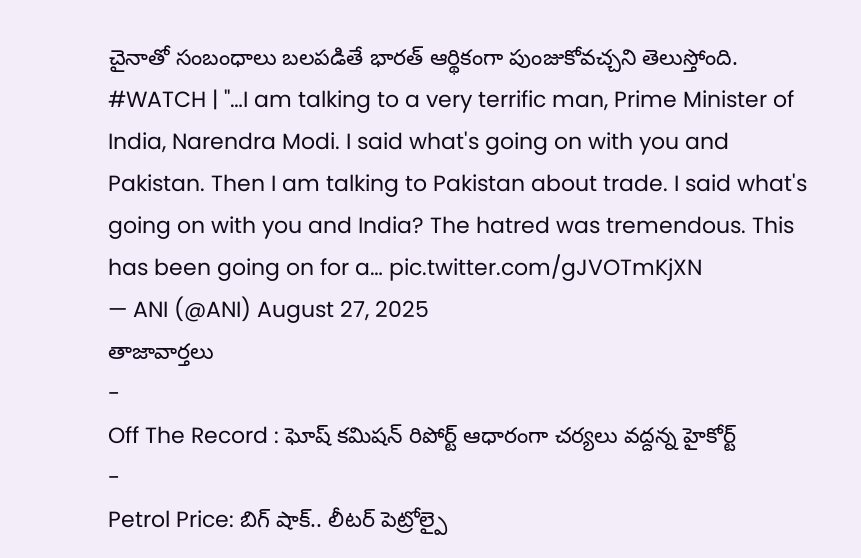చైనాతో సంబంధాలు బలపడితే భారత్ ఆర్థికంగా పుంజుకోవచ్చని తెలుస్తోంది.
#WATCH | "…I am talking to a very terrific man, Prime Minister of India, Narendra Modi. I said what's going on with you and Pakistan. Then I am talking to Pakistan about trade. I said what's going on with you and India? The hatred was tremendous. This has been going on for a… pic.twitter.com/gJVOTmKjXN
— ANI (@ANI) August 27, 2025
తాజావార్తలు
-
Off The Record : ఘోష్ కమిషన్ రిపోర్ట్ ఆధారంగా చర్యలు వద్దన్న హైకోర్ట్
-
Petrol Price: బిగ్ షాక్.. లీటర్ పెట్రోల్పై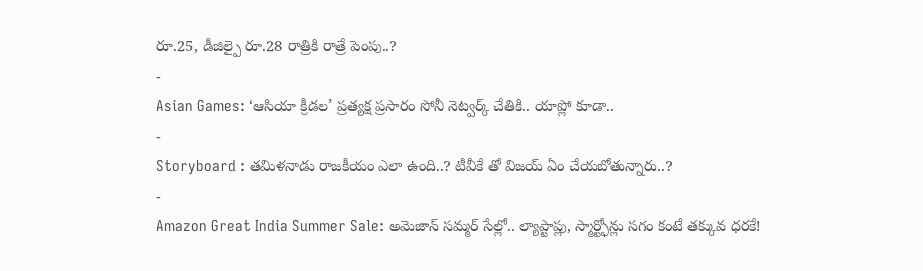రూ.25, డీజిల్పై రూ.28 రాత్రికి రాత్రే పెంపు..?
-
Asian Games: ‘ఆసియా క్రీడల’ ప్రత్యక్ష ప్రసారం సోనీ నెట్వర్క్ చేతికి.. యాప్లో కూడా..
-
Storyboard : తమిళనాడు రాజకీయం ఎలా ఉంది..? టీవీకే తో విజయ్ ఏం చేయబోతున్నారు..?
-
Amazon Great India Summer Sale: అమెజాన్ సమ్మర్ సేల్లో.. ల్యాప్టాప్లు, స్మార్ట్ఫోన్లు సగం కంటే తక్కువ ధరకే!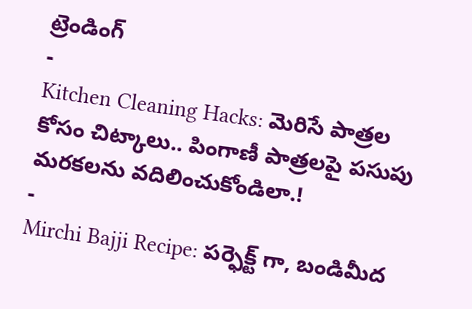ట్రెండింగ్
-
Kitchen Cleaning Hacks: మెరిసే పాత్రల కోసం చిట్కాలు.. పింగాణీ పాత్రలపై పసుపు మరకలను వదిలించుకోండిలా.!
-
Mirchi Bajji Recipe: పర్ఫెక్ట్ గా, బండిమీద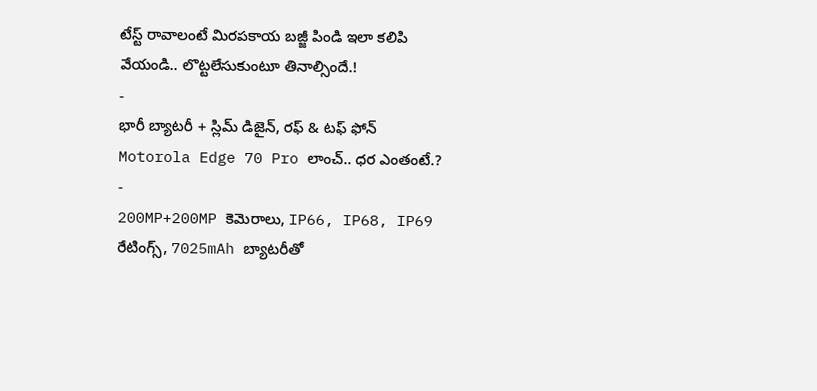టేస్ట్ రావాలంటే మిరపకాయ బజ్జీ పిండి ఇలా కలిపి వేయండి.. లొట్టలేసుకుంటూ తినాల్సిందే.!
-
భారీ బ్యాటరీ + స్లిమ్ డిజైన్, రఫ్ & టఫ్ ఫోన్ Motorola Edge 70 Pro లాంచ్.. ధర ఎంతంటే.?
-
200MP+200MP కెమెరాలు, IP66, IP68, IP69 రేటింగ్స్, 7025mAh బ్యాటరీతో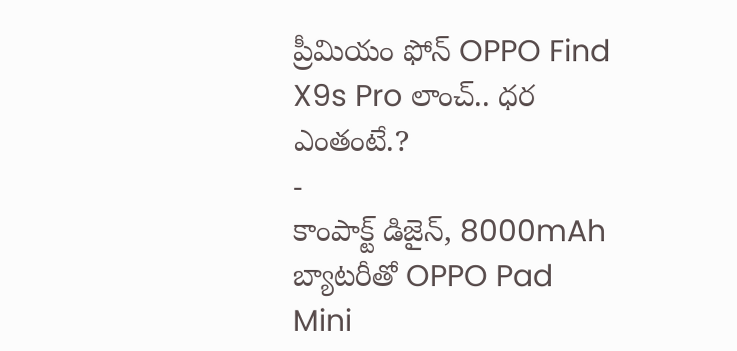ప్రీమియం ఫోన్ OPPO Find X9s Pro లాంచ్.. ధర ఎంతంటే.?
-
కాంపాక్ట్ డిజైన్, 8000mAh బ్యాటరీతో OPPO Pad Mini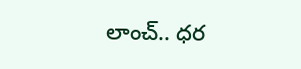లాంచ్.. ధర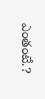ఎంతంటే.?